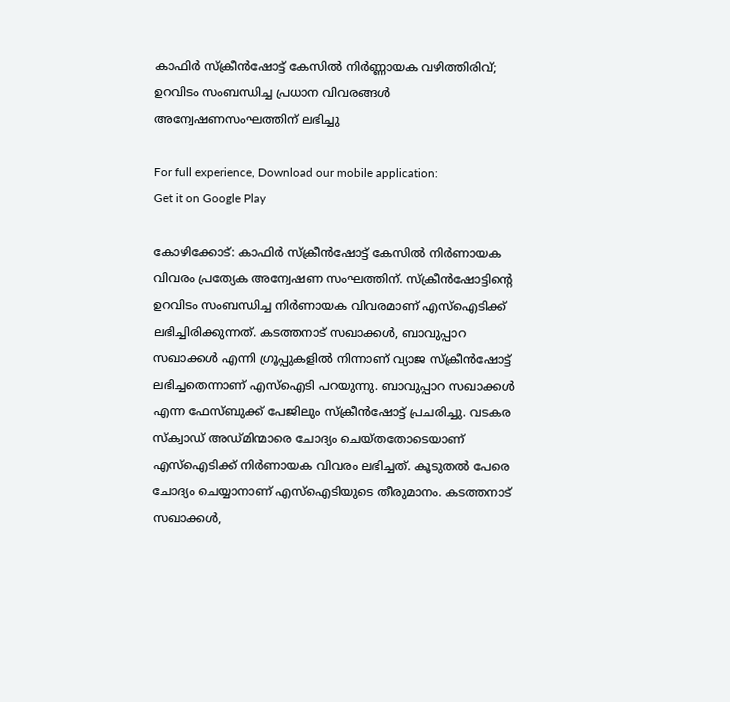കാഫിർ സ്ക്രീൻഷോട്ട് കേസിൽ നിർണ്ണായക വഴിത്തിരിവ്; ഉറവിടം സംബന്ധിച്ച പ്രധാന വിവരങ്ങൾ അന്വേഷണസംഘത്തിന് ലഭിച്ചു

For full experience, Download our mobile application:
Get it on Google Play

കോഴിക്കോട്: കാഫിര്‍ സ്‌ക്രീന്‍ഷോട്ട് കേസില്‍ നിര്‍ണായക വിവരം പ്രത്യേക അന്വേഷണ സംഘത്തിന്. സ്‌ക്രീന്‍ഷോട്ടിന്റെ ഉറവിടം സംബന്ധിച്ച നിര്‍ണായക വിവരമാണ് എസ്‌ഐടിക്ക് ലഭിച്ചിരിക്കുന്നത്. കടത്തനാട് സഖാക്കള്‍, ബാവുപ്പാറ സഖാക്കള്‍ എന്നി ഗ്രൂപ്പുകളില്‍ നിന്നാണ് വ്യാജ സ്‌ക്രീന്‍ഷോട്ട് ലഭിച്ചതെന്നാണ് എസ്‌ഐടി പറയുന്നു. ബാവുപ്പാറ സഖാക്കള്‍ എന്ന ഫേസ്ബുക്ക് പേജിലും സ്‌ക്രീന്‍ഷോട്ട് പ്രചരിച്ചു. വടകര സ്‌ക്വാഡ് അഡ്മിന്മാരെ ചോദ്യം ചെയ്തതോടെയാണ് എസ്‌ഐടിക്ക് നിര്‍ണായക വിവരം ലഭിച്ചത്. കൂടുതല്‍ പേരെ ചോദ്യം ചെയ്യാനാണ് എസ്‌ഐടിയുടെ തീരുമാനം. കടത്തനാട് സഖാക്കള്‍,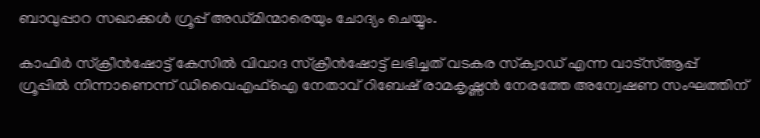ബാവുപ്പാറ സഖാക്കള്‍ ഗ്രൂപ്പ് അഡ്മിന്മാരെയും ചോദ്യം ചെയ്യും.

കാഫിര്‍ സ്‌ക്രീന്‍ഷോട്ട് കേസില്‍ വിവാദ സ്‌ക്രീന്‍ഷോട്ട് ലഭിച്ചത് വടകര സ്‌ക്വാഡ് എന്ന വാട്സ്ആപ്പ് ഗ്രൂപ്പില്‍ നിന്നാണെന്ന് ഡിവൈഎഫ്ഐ നേതാവ് റിബേഷ് രാമകൃഷ്ണന്‍ നേരത്തേ അന്വേഷണ സംഘത്തിന്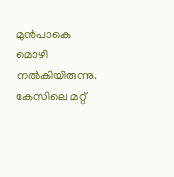മുന്‍പാകെ മൊഴി നല്‍കിയിരുന്നു. കേസിലെ മറ്റ്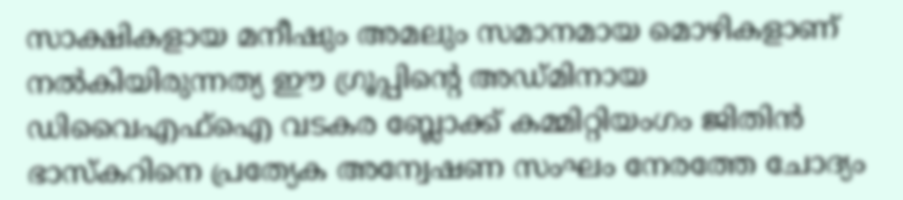സാക്ഷികളായ മനീഷും അമലും സമാനമായ മൊഴികളാണ് നല്‍കിയിരുന്നത്യ ഈ ഗ്രൂപ്പിന്റെ അഡ്മിനായ ഡിവൈഎഫ്ഐ വടകര ബ്ലോക്ക് കമ്മിറ്റിയംഗം ജിതിന്‍ ഭാസ്‌കറിനെ പ്രത്യേക അന്വേഷണ സംഘം നേരത്തേ ചോദ്യം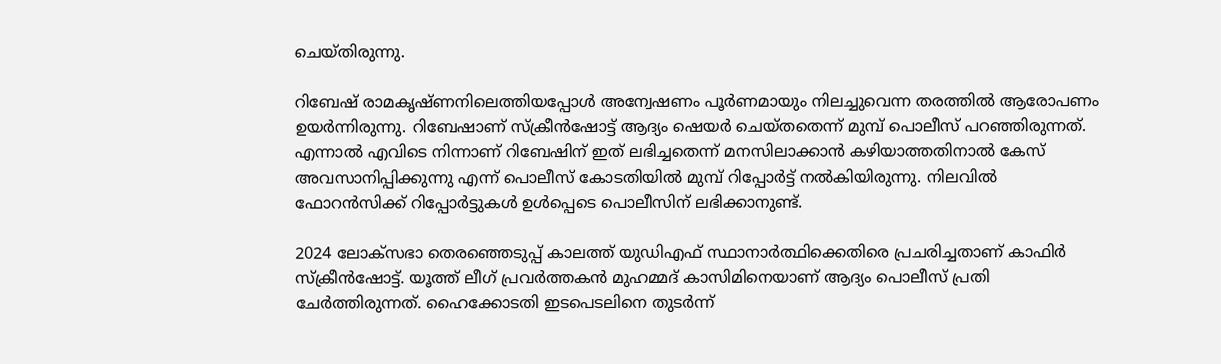ചെയ്തിരുന്നു.

റിബേഷ് രാമകൃഷ്ണനിലെത്തിയപ്പോള്‍ അന്വേഷണം പൂര്‍ണമായും നിലച്ചുവെന്ന തരത്തില്‍ ആരോപണം ഉയര്‍ന്നിരുന്നു. റിബേഷാണ് സ്‌ക്രീന്‍ഷോട്ട് ആദ്യം ഷെയര്‍ ചെയ്തതെന്ന് മുമ്പ് പൊലീസ് പറഞ്ഞിരുന്നത്. എന്നാല്‍ എവിടെ നിന്നാണ് റിബേഷിന് ഇത് ലഭിച്ചതെന്ന് മനസിലാക്കാന്‍ കഴിയാത്തതിനാല്‍ കേസ് അവസാനിപ്പിക്കുന്നു എന്ന് പൊലീസ് കോടതിയില്‍ മുമ്പ് റിപ്പോര്‍ട്ട് നല്‍കിയിരുന്നു. നിലവില്‍ ഫോറന്‍സിക്ക് റിപ്പോര്‍ട്ടുകള്‍ ഉള്‍പ്പെടെ പൊലീസിന് ലഭിക്കാനുണ്ട്.

2024 ലോക്‌സഭാ തെരഞ്ഞെടുപ്പ് കാലത്ത് യുഡിഎഫ് സ്ഥാനാര്‍ത്ഥിക്കെതിരെ പ്രചരിച്ചതാണ് കാഫിര്‍ സ്‌ക്രീന്‍ഷോട്ട്. യൂത്ത് ലീഗ് പ്രവര്‍ത്തകന്‍ മുഹമ്മദ് കാസിമിനെയാണ് ആദ്യം പൊലീസ് പ്രതി ചേര്‍ത്തിരുന്നത്. ഹൈക്കോടതി ഇടപെടലിനെ തുടര്‍ന്ന്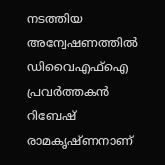നടത്തിയ അന്വേഷണത്തില്‍ ഡിവൈഎഫ്‌ഐ പ്രവര്‍ത്തകന്‍ റിബേഷ് രാമകൃഷ്ണനാണ്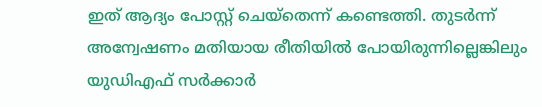ഇത് ആദ്യം പോസ്റ്റ് ചെയ്‌തെന്ന് കണ്ടെത്തി. തുടര്‍ന്ന് അന്വേഷണം മതിയായ രീതിയില്‍ പോയിരുന്നില്ലെങ്കിലും യുഡിഎഫ് സര്‍ക്കാര്‍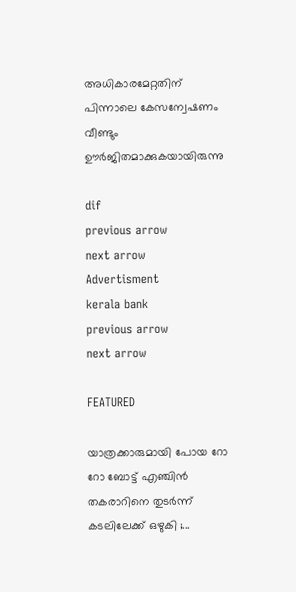അധികാരമേറ്റതിന് പിന്നാലെ കേസന്വേഷണം വീണ്ടും ഊര്‍ജിതമാക്കുകയായിരുന്നു

dif
previous arrow
next arrow
Advertisment
kerala bank
previous arrow
next arrow

FEATURED

യാത്രക്കാരുമായി പോയ റോ റോ ബോട്ട് എഞ്ചിൻ തകരാറിനെ തുടർന്ന് കടലിലേക്ക് ഒഴുകി ;...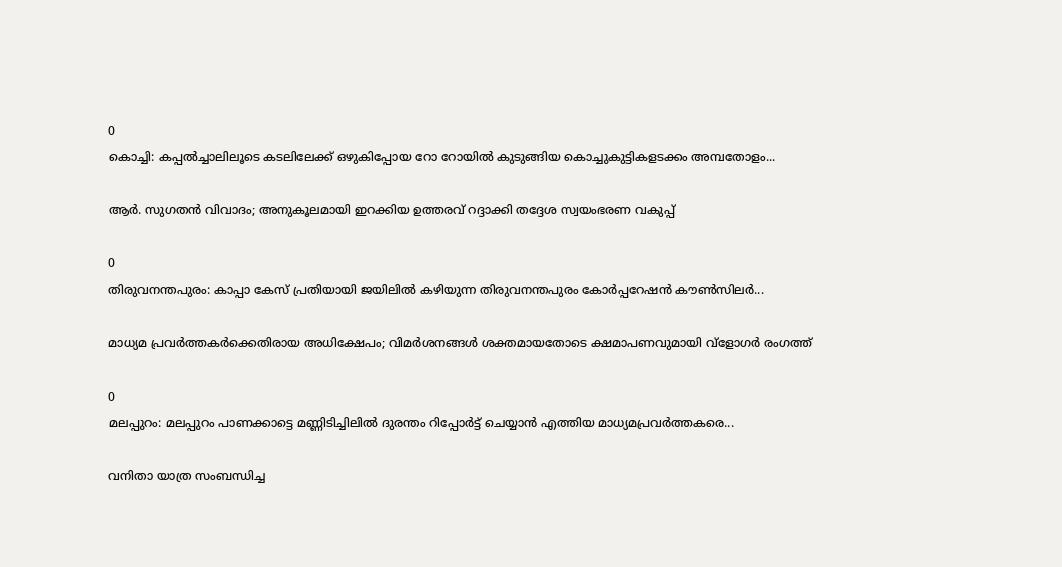0
കൊച്ചി: കപ്പല്‍ച്ചാലിലൂടെ കടലിലേക്ക് ഒഴുകിപ്പോയ റോ റോയില്‍ കുടുങ്ങിയ കൊച്ചുകുട്ടികളടക്കം അമ്പതോളം...

ആർ. സുഗതൻ വിവാദം; അനുകൂലമായി ഇറക്കിയ ഉത്തരവ് റദ്ദാക്കി തദ്ദേശ സ്വയംഭരണ വകുപ്പ്

0
തിരുവനന്തപുരം: കാപ്പാ കേസ് പ്രതിയായി ജയിലില്‍ കഴിയുന്ന തിരുവനന്തപുരം കോര്‍പ്പറേഷന്‍ കൗണ്‍സിലര്‍...

മാധ്യമ പ്രവർത്തകർക്കെതിരായ അധിക്ഷേപം; വിമർശനങ്ങൾ ശക്തമായതോടെ ക്ഷമാപണവുമായി വ്‌ളോഗർ രംഗത്ത്

0
മലപ്പുറം: മലപ്പുറം പാണക്കാട്ടെ മണ്ണിടിച്ചിലില്‍ ദുരന്തം റിപ്പോര്‍ട്ട് ചെയ്യാന്‍ എത്തിയ മാധ്യമപ്രവര്‍ത്തകരെ...

വനിതാ യാത്ര സംബന്ധിച്ച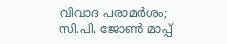വിവാദ പരാമർശം; സി.പി. ജോൺ മാപ്പ്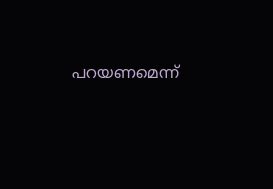പറയണമെന്ന്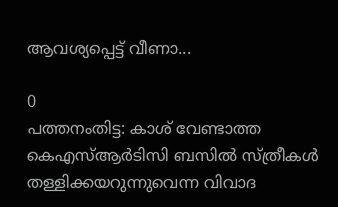ആവശ്യപ്പെട്ട് വീണാ...

0
പത്തനംതിട്ട: കാശ് വേണ്ടാത്ത കെഎസ്ആര്‍ടിസി ബസില്‍ സ്ത്രീകള്‍ തള്ളിക്കയറുന്നുവെന്ന വിവാദ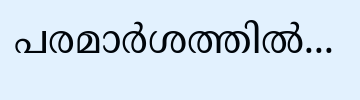പരമാര്‍ശത്തില്‍...